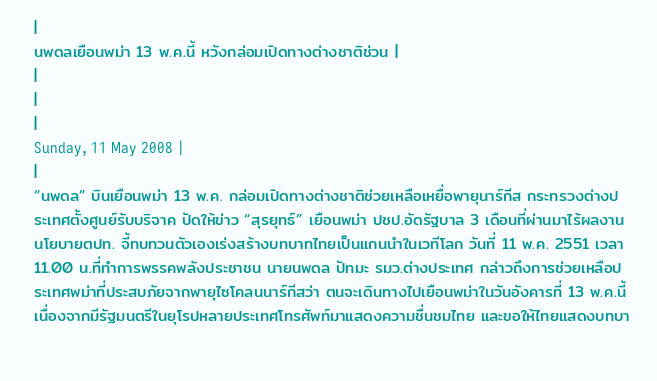|
นพดลเยือนพม่า 13 พ.ค.นี้ หวังกล่อมเปิดทางต่างชาติช่วน |
|
|
|
Sunday, 11 May 2008 |
|
“นพดล” บินเยือนพม่า 13 พ.ค. กล่อมเปิดทางต่างชาติช่วยเหลือเหยื่อพายุนาร์กีส กระทรวงต่างประเทศตั้งศูนย์รับบริจาค ปัดให้ข่าว “สุรยุทธ์” เยือนพม่า ปชป.อัดรัฐบาล 3 เดือนที่ผ่านมาไร้ผลงานนโยบายตปท. จี้ทบทวนตัวเองเร่งสร้างบทบาทไทยเป็นแกนนำในเวทีโลก วันที่ 11 พ.ค. 2551 เวลา 11.00 น.ที่ทำการพรรคพลังประชาชน นายนพดล ปัทมะ รมว.ต่างประเทศ กล่าวถึงการช่วยเหลือประเทศพม่าที่ประสบภัยจากพายุไซโคลนนาร์กีสว่า ตนจะเดินทางไปเยือนพม่าในวันอังคารที่ 13 พ.ค.นี้ เนื่องจากมีรัฐมนตรีในยุโรปหลายประเทศโทรศัพท์มาแสดงความชื่นชมไทย และขอให้ไทยแสดงบทบา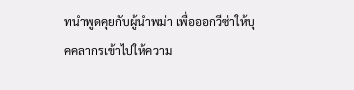ทนำพูดคุยกับผู้นำพม่า เพื่อออกวีซ่าให้บุคคลากรเข้าไปให้ความ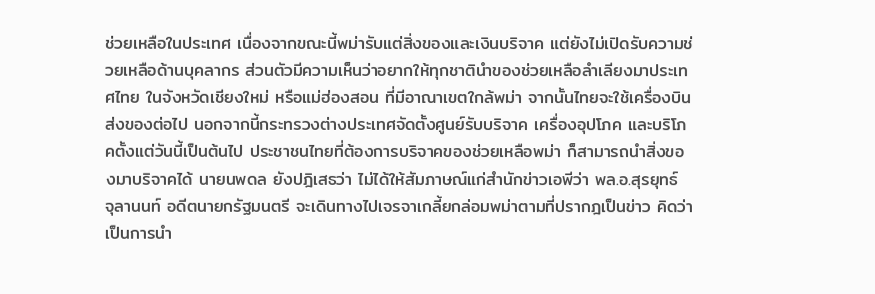ช่วยเหลือในประเทศ เนื่องจากขณะนี้พม่ารับแต่สิ่งของและเงินบริจาค แต่ยังไม่เปิดรับความช่วยเหลือด้านบุคลากร ส่วนตัวมีความเห็นว่าอยากให้ทุกชาตินำของช่วยเหลือลำเลียงมาประเทศไทย ในจังหวัดเชียงใหม่ หรือแม่ฮ่องสอน ที่มีอาณาเขตใกล้พม่า จากนั้นไทยจะใช้เครื่องบินส่งของต่อไป นอกจากนี้กระทรวงต่างประเทศจัดตั้งศูนย์รับบริจาค เครื่องอุปโภค และบริโภคตั้งแต่วันนี้เป็นต้นไป ประชาชนไทยที่ต้องการบริจาคของช่วยเหลือพม่า ก็สามารถนำสิ่งของมาบริจาคได้ นายนพดล ยังปฎิเสธว่า ไม่ได้ให้สัมภาษณ์แก่สำนักข่าวเอพีว่า พล.อ.สุรยุทธ์ จุลานนท์ อดีตนายกรัฐมนตรี จะเดินทางไปเจรจาเกลี้ยกล่อมพม่าตามที่ปรากฎเป็นข่าว คิดว่าเป็นการนำ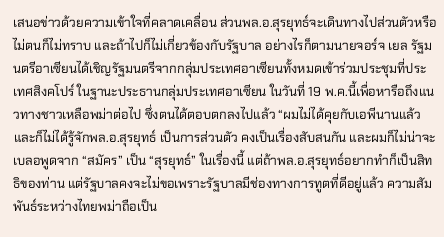เสนอข่าวด้วยความเข้าใจที่คลาดเคลื่อน ส่วนพล.อ.สุรยุทธ์จะเดินทางไปส่วนตัวหรือไม่ตนก็ไม่ทราบ และถ้าไปก็ไม่เกี่ยวข้องกับรัฐบาล อย่างไรก็ตามนายจอร์จ เยล รัฐมนตรีอาเซียนได้เชิญรัฐมนตรีจากกลุ่มประเทศอาเซียนทั้งหมดเข้าร่วมประชุมที่ประเทศสิงคโปร์ ในฐานะประธานกลุ่มประเทศอาเซียน ในวันที่ 19 พ.ค.นี้เพื่อหารือถึงแนวทางชาวเหลือพม่าต่อไป ซึ่งตนได้ตอบตกลงไปแล้ว “ผมไม่ได้คุยกับเอพีนานแล้ว และก็ไม่ได้รู้จักพล.อ.สุรยุทธ์ เป็นการส่วนตัว คงเป็นเรื่องสับสนกัน และผมก็ไม่น่าจะเบลอพูดจาก “สมัคร” เป็น “สุรยุทธ์” ในเรื่องนี้ แต่ถ้าพล.อ.สุรยุทธ์อยากทำก็เป็นสิทธิของท่าน แต่รัฐบาลคงจะไม่ขอเพราะรัฐบาลมีช่องทางการทูตที่ดีอยู่แล้ว ความสัมพันธ์ระหว่างไทยพม่าถือเป็น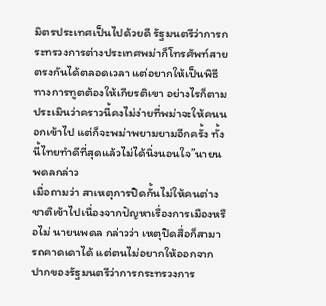มิตรประเทศเป็นไปด้วยดี รัฐมนตรีว่าการกระทรวงการต่างประเทศพม่าก็โทรศัพท์สายตรงกันได้ตลอดเวลา แต่อยากให้เป็นพิธีทางการทูตต้องให้เกียรติเขา อย่างไรก็ตามประเมินว่าคราวนี้คงไม่ง่ายที่พม่าจะให้คนนอกเข้าไป แต่ก็จะพม่าพยามยามอีกครั้ง ทั้งนี้ไทยทำดีที่สุดแล้วไม่ได้นิ่งนอนใจ”นายนพดลกล่าว
เมื่อถามว่า สาเหตุการปิดกั้นไม่ให้คนต่างชาติเข้าไปเนื่องจากปัญหาเรื่องการเมืองหรือไม่ นายนพดล กล่าวว่า เหตุปิดสื่อก็สามารถคาดเดาได้ แต่ตนไม่อยากให้ออกจากปากของรัฐมนตรีว่าการกระทรวงการ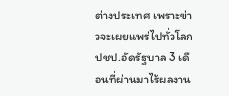ต่างประเทศ เพราะข่าวจะเผยแพร่ไปทั่วโลก
ปชป.อัดรัฐบาล 3 เดือนที่ผ่านมาไร้ผลงาน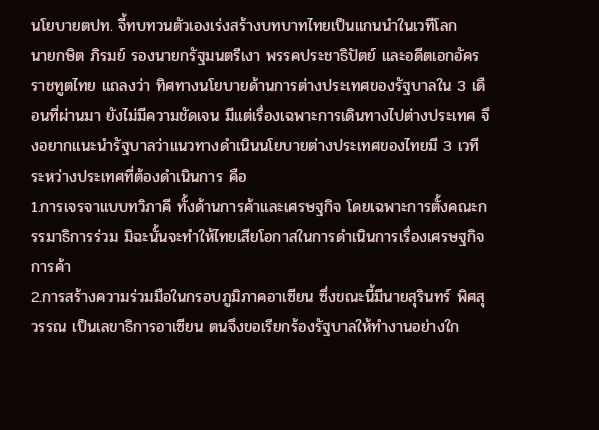นโยบายตปท. จี้ทบทวนตัวเองเร่งสร้างบทบาทไทยเป็นแกนนำในเวทีโลก
นายกษิต ภิรมย์ รองนายกรัฐมนตรีเงา พรรคประชาธิปัตย์ และอดีตเอกอัครราชทูตไทย แถลงว่า ทิศทางนโยบายด้านการต่างประเทศของรัฐบาลใน 3 เดือนที่ผ่านมา ยังไม่มีความชัดเจน มีแต่เรื่องเฉพาะการเดินทางไปต่างประเทศ จึงอยากแนะนำรัฐบาลว่าแนวทางดำเนินนโยบายต่างประเทศของไทยมี 3 เวทีระหว่างประเทศที่ต้องดำเนินการ คือ
1.การเจรจาแบบทวิภาคี ทั้งด้านการค้าและเศรษฐกิจ โดยเฉพาะการตั้งคณะกรรมาธิการร่วม มิฉะนั้นจะทำให้ไทยเสียโอกาสในการดำเนินการเรื่องเศรษฐกิจการค้า
2.การสร้างความร่วมมือในกรอบภูมิภาคอาเซียน ซึ่งขณะนี้มีนายสุรินทร์ พิศสุวรรณ เป็นเลขาธิการอาเซียน ตนจึงขอเรียกร้องรัฐบาลให้ทำงานอย่างใก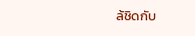ล้ชิดกับ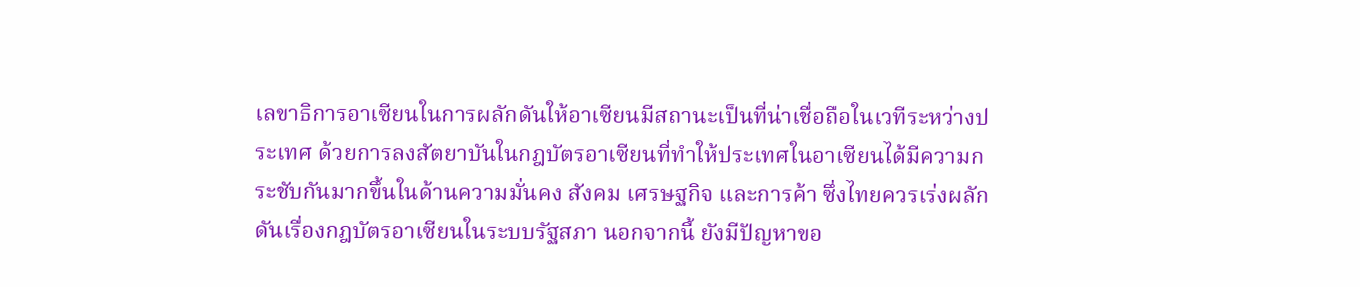เลขาธิการอาเซียนในการผลักดันให้อาเซียนมีสถานะเป็นที่น่าเชื่อถือในเวทีระหว่างประเทศ ด้วยการลงสัตยาบันในกฎบัตรอาเซียนที่ทำให้ประเทศในอาเซียนได้มีความกระชับกันมากขึ้นในด้านความมั่นคง สังคม เศรษฐกิจ และการค้า ซึ่งไทยควรเร่งผลักดันเรื่องกฎบัตรอาเซียนในระบบรัฐสภา นอกจากนี้ ยังมีปัญหาขอ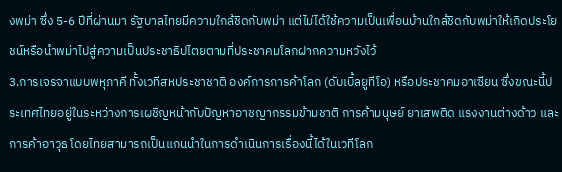งพม่า ซึ่ง 5-6 ปีที่ผ่านมา รัฐบาลไทยมีความใกล้ชิดกับพม่า แต่ไม่ได้ใช้ความเป็นเพื่อนบ้านใกล้ชิดกับพม่าให้เกิดประโยชน์หรือนำพม่าไปสู่ความเป็นประชาธิปไตยตามที่ประชาคมโลกฝากความหวังไว้
3.การเจรจาแบบพหุภาคี ทั้งเวทีสหประชาชาติ องค์การการค้าโลก (ดับเบิ้ลยูทีโอ) หรือประชาคมอาเซียน ซึ่งขณะนี้ประเทศไทยอยู่ในระหว่างการเผชิญหน้ากับปัญหาอาชญากรรมข้ามชาติ การค้ามนุษย์ ยาเสพติด แรงงานต่างด้าว และการค้าอาวุธ โดยไทยสามารถเป็นแกนนำในการดำเนินการเรื่องนี้ได้ในเวทีโลก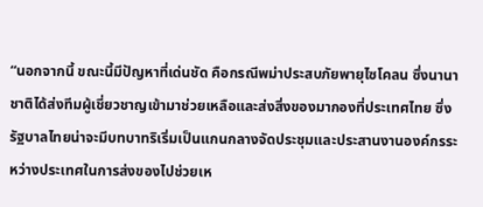“นอกจากนี้ ขณะนี้มีปัญหาที่เด่นชัด คือกรณีพม่าประสบภัยพายุไซโคลน ซึ่งนานาชาติได้ส่งทีมผู้เชี่ยวชาญเข้ามาช่วยเหลือและส่งสิ่งของมากองที่ประเทศไทย ซึ่งรัฐบาลไทยน่าจะมีบทบาทริเริ่มเป็นแกนกลางจัดประชุมและประสานงานองค์กรระหว่างประเทศในการส่งของไปช่วยเห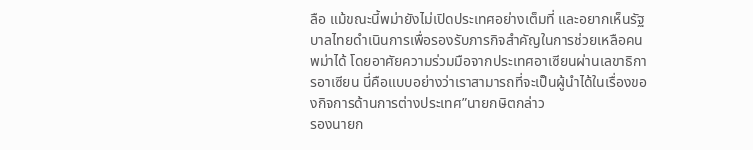ลือ แม้ขณะนี้พม่ายังไม่เปิดประเทศอย่างเต็มที่ และอยากเห็นรัฐบาลไทยดำเนินการเพื่อรองรับภารกิจสำคัญในการช่วยเหลือคนพม่าได้ โดยอาศัยความร่วมมือจากประเทศอาเซียนผ่านเลขาธิการอาเซียน นี่คือแบบอย่างว่าเราสามารถที่จะเป็นผู้นำได้ในเรื่องของกิจการด้านการต่างประเทศ”นายกษิตกล่าว
รองนายก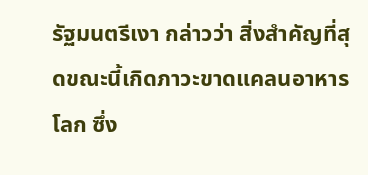รัฐมนตรีเงา กล่าวว่า สิ่งสำคัญที่สุดขณะนี้เกิดภาวะขาดแคลนอาหารโลก ซึ่ง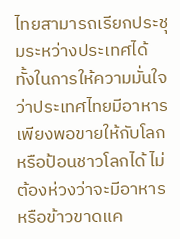ไทยสามารถเรียกประชุมระหว่างประเทศได้ ทั้งในการให้ความมั่นใจว่าประเทศไทยมีอาหารเพียงพอขายให้กับโลกหรือป้อนชาวโลกได้ ไม่ต้องห่วงว่าจะมีอาหารหรือข้าวขาดแค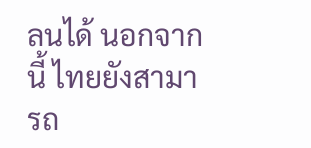ลนได้ นอกจากนี้ ไทยยังสามารถ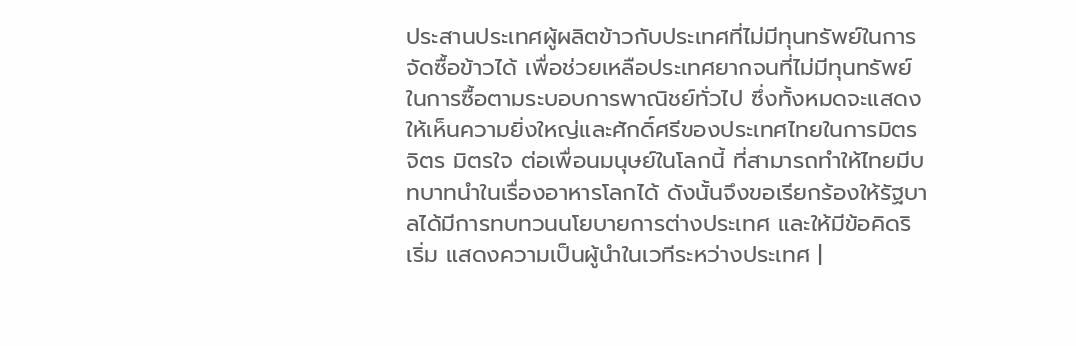ประสานประเทศผู้ผลิตข้าวกับประเทศที่ไม่มีทุนทรัพย์ในการจัดซื้อข้าวได้ เพื่อช่วยเหลือประเทศยากจนที่ไม่มีทุนทรัพย์ในการซื้อตามระบอบการพาณิชย์ทั่วไป ซึ่งทั้งหมดจะแสดงให้เห็นความยิ่งใหญ่และศักดิ์ศรีของประเทศไทยในการมิตรจิตร มิตรใจ ต่อเพื่อนมนุษย์ในโลกนี้ ที่สามารถทำให้ไทยมีบทบาทนำในเรื่องอาหารโลกได้ ดังนั้นจึงขอเรียกร้องให้รัฐบาลได้มีการทบทวนนโยบายการต่างประเทศ และให้มีข้อคิดริเริ่ม แสดงความเป็นผู้นำในเวทีระหว่างประเทศ |